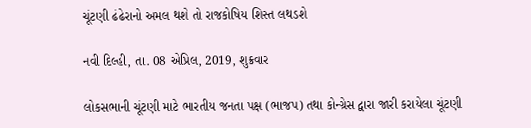ચૂંટણી ઢંઢેરાનો અમલ થશે તો રાજકોષિય શિસ્ત લથડશે

નવી દિલ્હી, તા. 08 એપ્રિલ, 2019, શુક્રવાર

લોકસભાની ચૂંટણી માટે ભારતીય જનતા પક્ષ (ભાજપ) તથા કોન્ગ્રેસ દ્વારા જારી કરાયેલા ચૂંટણી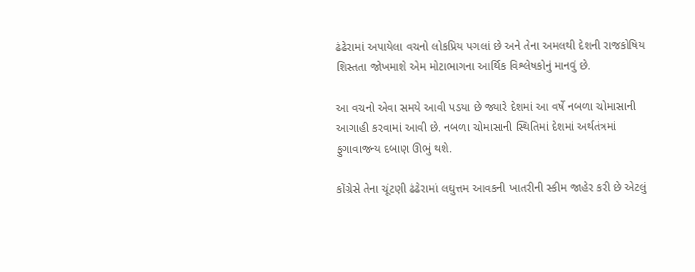ઢંઢેરામાં અપાયેલા વચનો લોકપ્રિય પગલાં છે અને તેના અમલથી દેશની રાજકોષિય શિસ્તતા જોખમાશે એમ મોટાભાગના આર્થિક વિશ્લેષકોનું માનવું છે.

આ વચનો એવા સમયે આવી પડયા છે જ્યારે દેશમાં આ વર્ષે નબળા ચોમાસાની આગાહી કરવામાં આવી છે. નબળા ચોમાસાની સ્થિતિમાં દેશમાં અર્થતંત્રમાં ફુગાવાજન્ય દબાણ ઊભું થશે.

કોંગ્રેસે તેના ચૂંટણી ઢંઢેરામાં લઘુત્તમ આવકની ખાતરીની સ્કીમ જાહેર કરી છે એટલું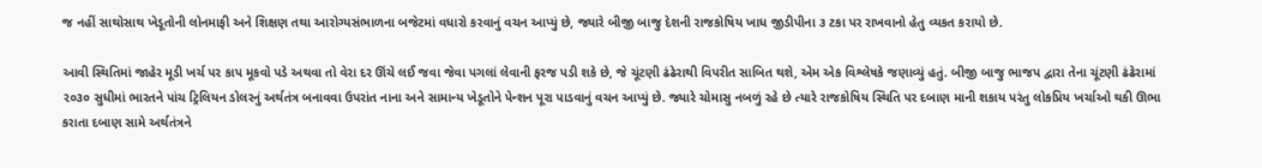જ નહીં સાથોસાથ ખેડૂતોની લોનમાફી અને શિક્ષણ તથા આરોગ્યસંભાળના બજેટમાં વધારો કરવાનું વચન આપ્યું છે, જ્યારે બીજી બાજુ દેશની રાજકોષિય ખાધ જીડીપીના ૩ ટકા પર રાખવાનો હેતુ વ્યકત કરાયો છે.

આવી સ્થિતિમાં જાહેર મૂડી ખર્ચ પર કાપ મૂકવો પડે અથવા તો વેરા દર ઊંચે લઈ જવા જેવા પગલાં લેવાની ફરજ પડી શકે છે, જે ચૂંટણી ઢંઢેરાથી વિપરીત સાબિત થશે, એમ એક વિશ્લેષકે જણાવ્યું હતું. બીજી બાજુ ભાજપ દ્વારા તેના ચૂંટણી ઢંઢેરામાં ૨૦૩૦ સુધીમાં ભારતને પાંચ ટ્રિલિયન ડોલરનું અર્થતંત્ર બનાવવા ઉપરાંત નાના અને સામાન્ય ખેડૂતોને પેન્શન પૂરા પાડવાનું વચન આપ્યું છે. જ્યારે ચોમાસુ નબળું રહે છે ત્યારે રાજકોષિય સ્થિતિ પર દબાણ માની શકાય પરંતુ લોકપ્રિય ખર્ચાઓ થકી ઊભા કરાતા દબાણ સામે અર્થતંત્રને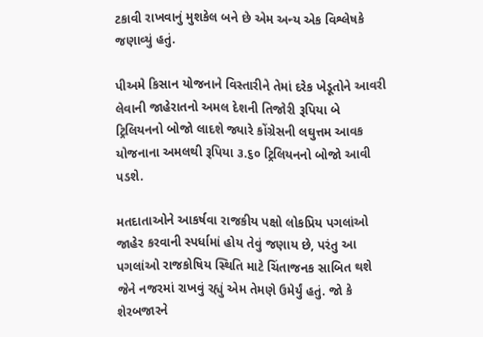ટકાવી રાખવાનું મુશકેલ બને છે એમ અન્ય એક વિશ્લેષકે જણાવ્યું હતું.

પીઅમે કિસાન યોજનાને વિસ્તારીને તેમાં દરેક ખેડૂતોને આવરી લેવાની જાહેરાતનો અમલ દેશની તિજોરી રૂપિયા બે ટ્રિલિયનનો બોજો લાદશે જ્યારે કોંગ્રેસની લઘુત્તમ આવક યોજનાના અમલથી રૂપિયા ૩.૬૦ ટ્રિલિયનનો બોજો આવી પડશે.

મતદાતાઓને આકર્ષવા રાજકીય પક્ષો લોકપ્રિય પગલાંઓ જાહેર કરવાની સ્પર્ધામાં હોય તેવું જણાય છે, પરંતુ આ પગલાંઓ રાજકોષિય સ્થિતિ માટે ચિંતાજનક સાબિત થશે જેને નજરમાં રાખવું રહ્યું એમ તેમણે ઉમેર્યું હતું. જો કે શેરબજારને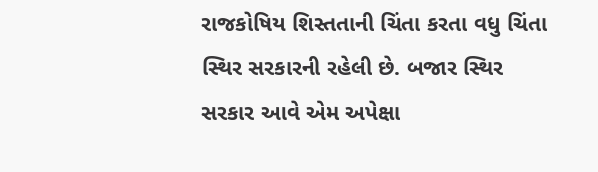રાજકોષિય શિસ્તતાની ચિંતા કરતા વધુ ચિંતા સ્થિર સરકારની રહેલી છે. બજાર સ્થિર સરકાર આવે એમ અપેક્ષા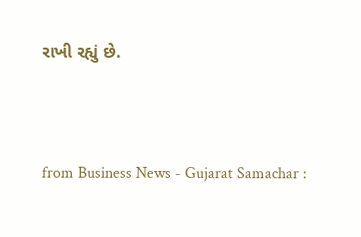રાખી રહ્યું છે.



from Business News - Gujarat Samachar :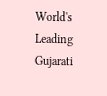World's Leading Gujarati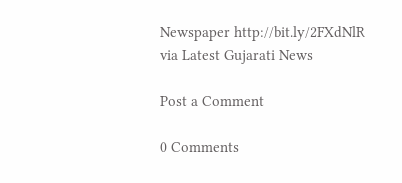Newspaper http://bit.ly/2FXdNlR
via Latest Gujarati News

Post a Comment

0 Comments